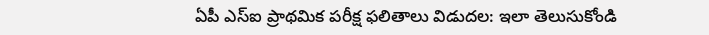ఏపీ ఎస్ఐ ప్రాథమిక పరీక్ష ఫలితాలు విడుదల: ఇలా తెలుసుకోండి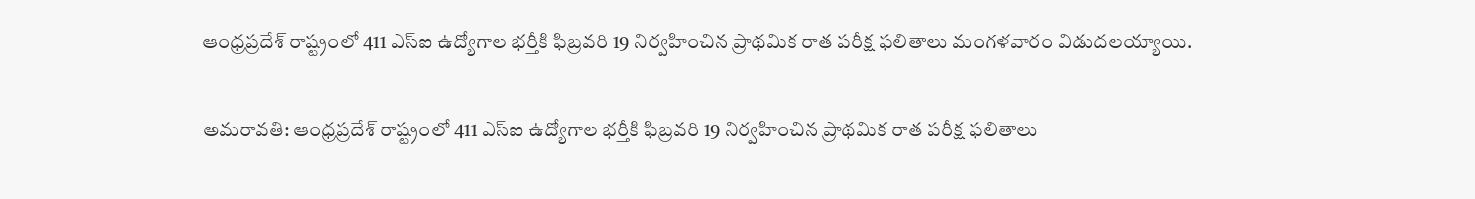ఆంధ్రప్రదేశ్ రాష్ట్రంలో 411 ఎస్ఐ ఉద్యోగాల భర్తీకి ఫిబ్రవరి 19 నిర్వహించిన ప్రాథమిక రాత పరీక్ష ఫలితాలు మంగళవారం విడుదలయ్యాయి.

అమరావతి: ఆంధ్రప్రదేశ్ రాష్ట్రంలో 411 ఎస్ఐ ఉద్యోగాల భర్తీకి ఫిబ్రవరి 19 నిర్వహించిన ప్రాథమిక రాత పరీక్ష ఫలితాలు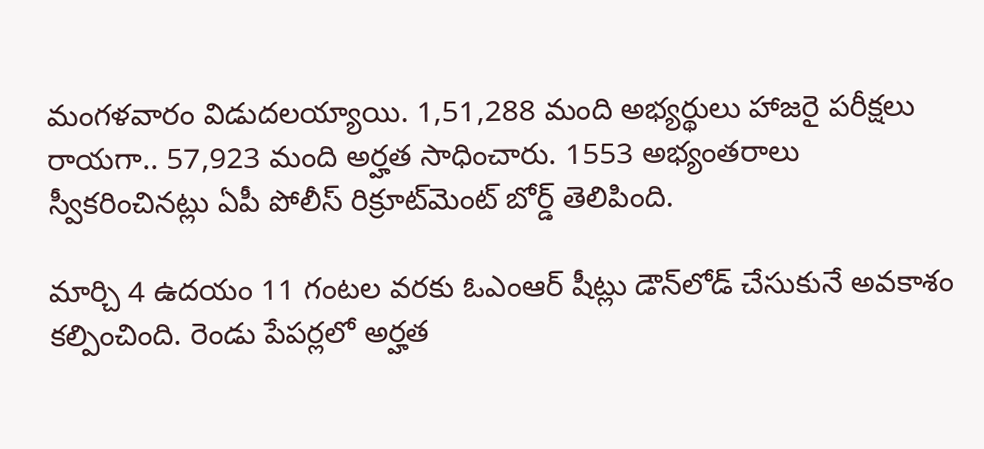మంగళవారం విడుదలయ్యాయి. 1,51,288 మంది అభ్యర్థులు హాజరై పరీక్షలు రాయగా.. 57,923 మంది అర్హత సాధించారు. 1553 అభ్యంతరాలు స్వీకరించినట్లు ఏపీ పోలీస్ రిక్రూట్‌మెంట్ బోర్డ్ తెలిపింది.

మార్చి 4 ఉదయం 11 గంటల వరకు ఓఎంఆర్ షీట్లు డౌన్‌లోడ్ చేసుకునే అవకాశం కల్పించింది. రెండు పేపర్లలో అర్హత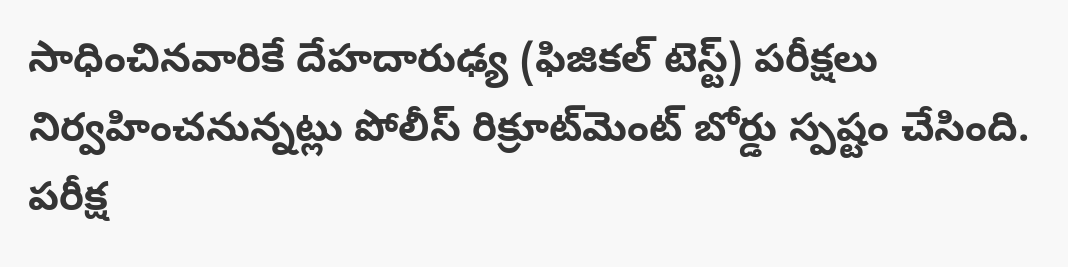సాధించినవారికే దేహదారుఢ్య (ఫిజికల్ టెస్ట్) పరీక్షలు నిర్వహించనున్నట్లు పోలీస్ రిక్రూట్‌మెంట్ బోర్డు స్పష్టం చేసింది. పరీక్ష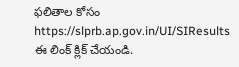ఫలితాల కోసం https://slprb.ap.gov.in/UI/SIResults ఈ లింక్ క్లిక్ చేయండి.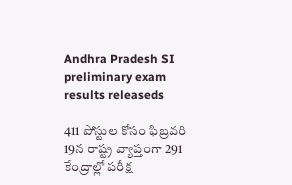Andhra Pradesh SI preliminary exam results releaseds

411 పోస్టుల కోసం ఫిబ్రవరి 19న రాష్ట్ర వ్యాప్తంగా 291 కేంద్రాల్లో పరీక్ష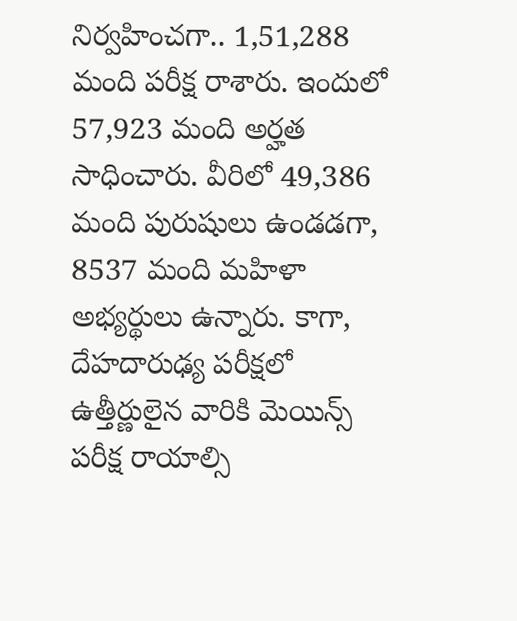నిర్వహించగా.. 1,51,288 మంది పరీక్ష రాశారు. ఇందులో 57,923 మంది అర్హత సాధించారు. వీరిలో 49,386 మంది పురుషులు ఉండడగా, 8537 మంది మహిళా అభ్యర్థులు ఉన్నారు. కాగా, దేహదారుఢ్య పరీక్షలో ఉత్తీర్ణులైన వారికి మెయిన్స్ పరీక్ష రాయాల్సి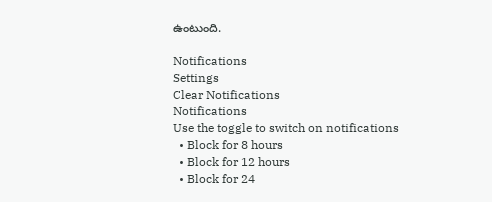ఉంటుంది.

Notifications
Settings
Clear Notifications
Notifications
Use the toggle to switch on notifications
  • Block for 8 hours
  • Block for 12 hours
  • Block for 24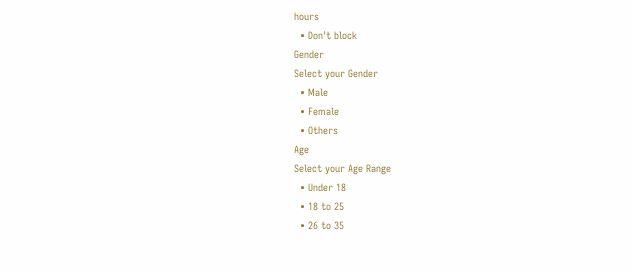hours
  • Don't block
Gender
Select your Gender
  • Male
  • Female
  • Others
Age
Select your Age Range
  • Under 18
  • 18 to 25
  • 26 to 35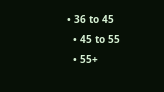• 36 to 45
  • 45 to 55
  • 55+